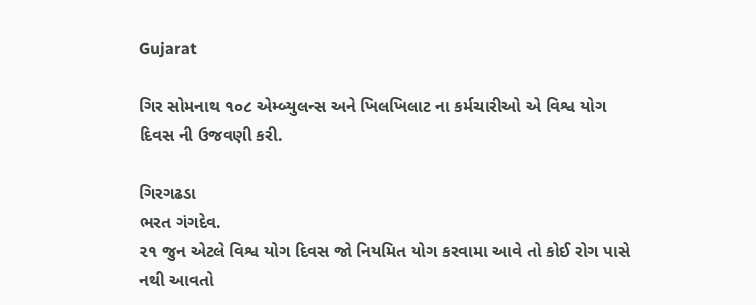Gujarat

ગિર સોમનાથ ૧૦૮ એમ્બ્યુલન્સ અને ખિલખિલાટ ના કર્મચારીઓ એ વિશ્વ યોગ દિવસ ની ઉજવણી કરી.

ગિરગઢડા
ભરત ગંગદેવ.
૨૧ જુન એટલે વિશ્વ યોગ દિવસ જો નિયમિત યોગ કરવામા આવે તો કોઈ રોગ પાસે નથી આવતો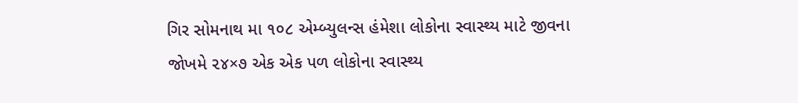ગિર સોમનાથ મા ૧૦૮ એમ્બ્યુલન્સ હંમેશા લોકોના સ્વાસ્થ્ય માટે જીવના જોખમે ૨૪×૭ એક એક પળ લોકોના સ્વાસ્થ્ય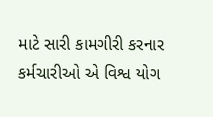માટે સારી કામગીરી કરનાર કર્મચારીઓ એ વિશ્વ યોગ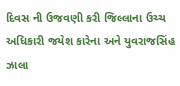દિવસ ની ઉજવણી કરી જિલ્લાના ઉચ્ચ અધિકારી જયેશ કારેના અને યુવરાજસિંહ ઝાલા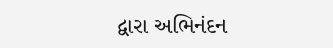દ્વારા અભિનંદન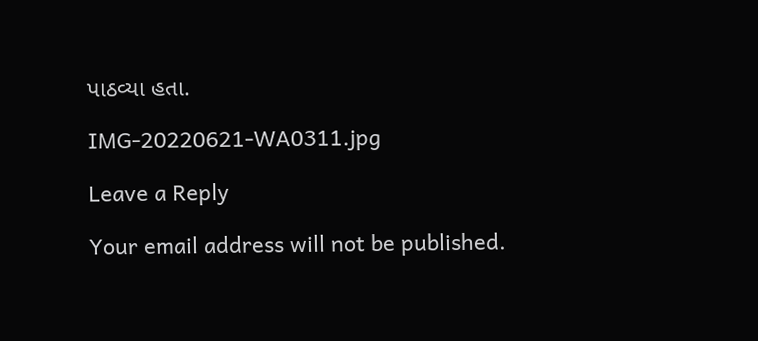પાઠવ્યા હતા.

IMG-20220621-WA0311.jpg

Leave a Reply

Your email address will not be published.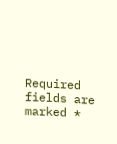Required fields are marked *